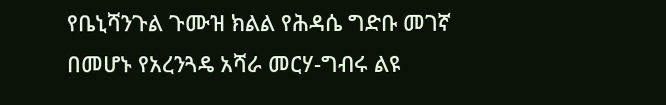የቤኒሻንጉል ጉሙዝ ክልል የሕዳሴ ግድቡ መገኛ በመሆኑ የአረንጓዴ አሻራ መርሃ-ግብሩ ልዩ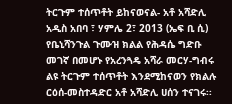ትርጉም ተሰጥቶት ይከናወናል- አቶ አሻድሊ
አዲስ አበባ ፣ ሃምሌ 2፣ 2013 (ኤፍ ቢ ሲ) የቤኒሻንጉል ጉሙዝ ክልል የሕዳሴ ግድቡ መገኛ በመሆኑ የአረንጓዴ አሻራ መርሃ-ግብሩ ልዩ ትርጉም ተሰጥቶት እንደሚከናወን የክልሉ ርዕሰ-መስተዳድር አቶ አሻድሊ ሀሰን ተናገሩ፡፡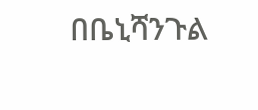በቤኒሻንጉል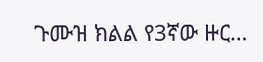ጉሙዝ ክልል የ3ኛው ዙር…